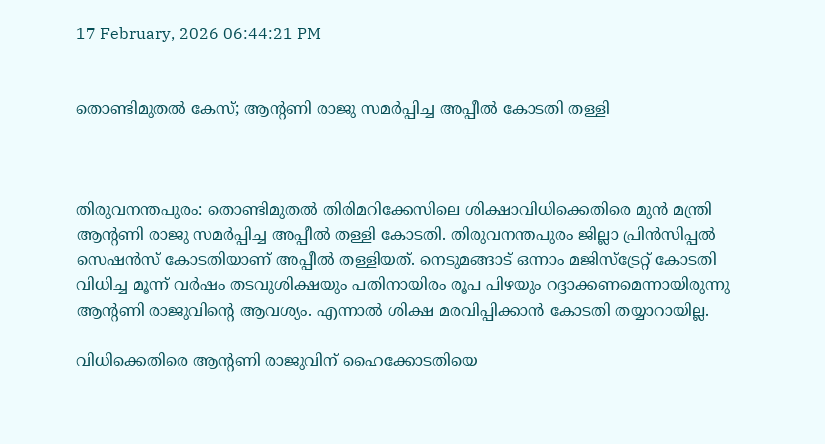17 February, 2026 06:44:21 PM


തൊണ്ടിമുതൽ കേസ്; ആന്‍റണി രാജു സമർപ്പിച്ച അപ്പീൽ കോടതി തള്ളി



തിരുവനന്തപുരം: തൊണ്ടിമുതൽ തിരിമറിക്കേസിലെ ശിക്ഷാവിധിക്കെതിരെ മുൻ മന്ത്രി ആന്റണി രാജു സമർപ്പിച്ച അപ്പീൽ തള്ളി കോടതി. തിരുവനന്തപുരം ജില്ലാ പ്രിൻസിപ്പൽ സെഷൻസ് കോടതിയാണ് അപ്പീൽ തള്ളിയത്. നെടുമങ്ങാട് ഒന്നാം മജിസ്‌ട്രേറ്റ് കോടതി വിധിച്ച മൂന്ന് വർഷം തടവുശിക്ഷയും പതിനായിരം രൂപ പിഴയും റദ്ദാക്കണമെന്നായിരുന്നു ആന്റണി രാജുവിന്റെ ആവശ്യം. എന്നാൽ ശിക്ഷ മരവിപ്പിക്കാൻ കോടതി തയ്യാറായില്ല.

വിധിക്കെതിരെ ആൻ്റണി രാജുവിന് ഹൈക്കോടതിയെ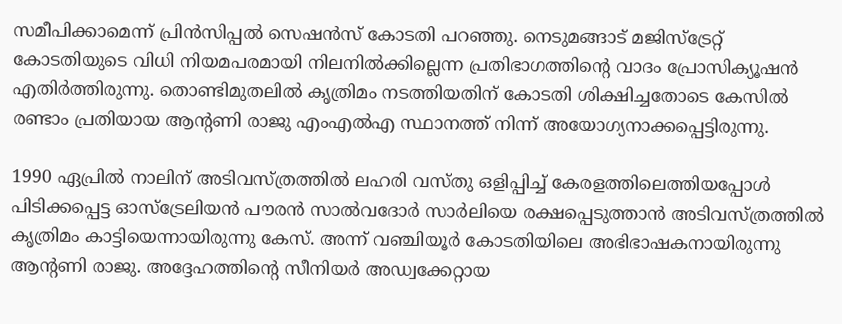സമീപിക്കാമെന്ന് പ്രിൻസിപ്പൽ സെഷൻസ് കോടതി പറഞ്ഞു. നെടുമങ്ങാട് മജിസ്‌ട്രേറ്റ് കോടതിയുടെ വിധി നിയമപരമായി നിലനിൽക്കില്ലെന്ന പ്രതിഭാഗത്തിന്റെ വാദം പ്രോസിക്യൂഷൻ എതിർത്തിരുന്നു. തൊണ്ടിമുതലിൽ കൃത്രിമം നടത്തിയതിന് കോടതി ശിക്ഷിച്ചതോടെ കേസിൽ രണ്ടാം പ്രതിയായ ആന്റണി രാജു എംഎൽഎ സ്ഥാനത്ത് നിന്ന് അയോഗ്യനാക്കപ്പെട്ടിരുന്നു.

1990 ഏപ്രിൽ നാലിന് അടിവസ്ത്രത്തിൽ ലഹരി വസ്തു ഒളിപ്പിച്ച് കേരളത്തിലെത്തിയപ്പോൾ പിടിക്കപ്പെട്ട ഓസ്‌ട്രേലിയൻ പൗരൻ സാൽവദോർ സാർലിയെ രക്ഷപ്പെടുത്താൻ അടിവസ്ത്രത്തിൽ കൃത്രിമം കാട്ടിയെന്നായിരുന്നു കേസ്. അന്ന് വഞ്ചിയൂർ കോടതിയിലെ അഭിഭാഷകനായിരുന്നു ആന്റണി രാജു. അദ്ദേഹത്തിന്റെ സീനിയർ അഡ്വക്കേറ്റായ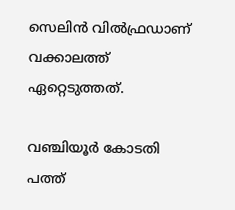സെലിൻ വിൽഫ്രഡാണ് വക്കാലത്ത് ഏറ്റെടുത്തത്.

വഞ്ചിയൂർ കോടതി പത്ത്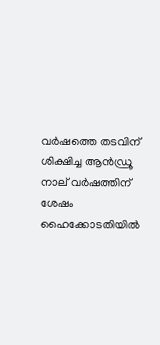വർഷത്തെ തടവിന് ശിക്ഷിച്ച ആൻഡ്രൂ നാല് വർഷത്തിന് ശേഷം ഹൈക്കോടതിയിൽ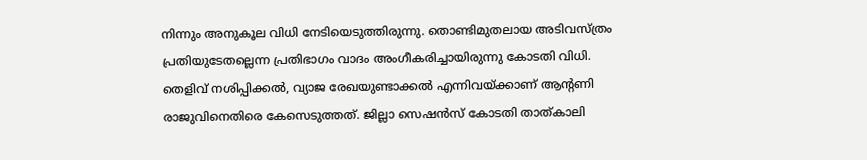നിന്നും അനുകൂല വിധി നേടിയെടുത്തിരുന്നു. തൊണ്ടിമുതലായ അടിവസ്ത്രം പ്രതിയുടേതല്ലെന്ന പ്രതിഭാഗം വാദം അംഗീകരിച്ചായിരുന്നു കോടതി വിധി. തെളിവ് നശിപ്പിക്കൽ, വ്യാജ രേഖയുണ്ടാക്കൽ എന്നിവയ്ക്കാണ് ആന്റണി രാജുവിനെതിരെ കേസെടുത്തത്. ജില്ലാ സെഷൻസ് കോടതി താത്കാലി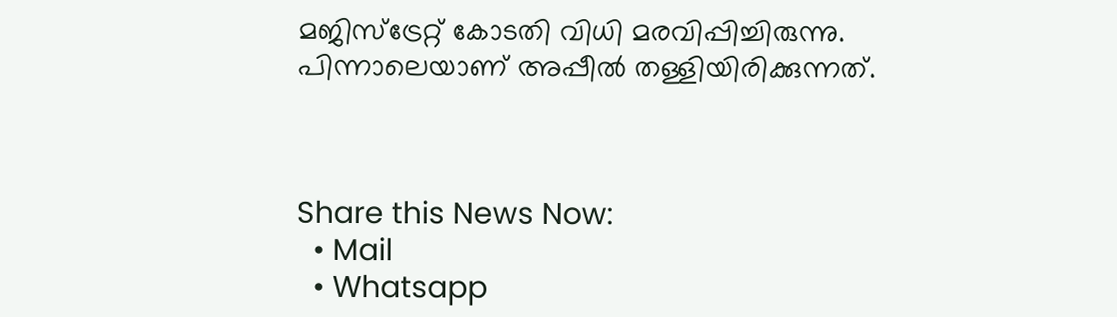മജിസ്‌ട്രേറ്റ് കോടതി വിധി മരവിപ്പിച്ചിരുന്നു. പിന്നാലെയാണ് അപ്പീൽ തള്ളിയിരിക്കുന്നത്.



Share this News Now:
  • Mail
  • Whatsapp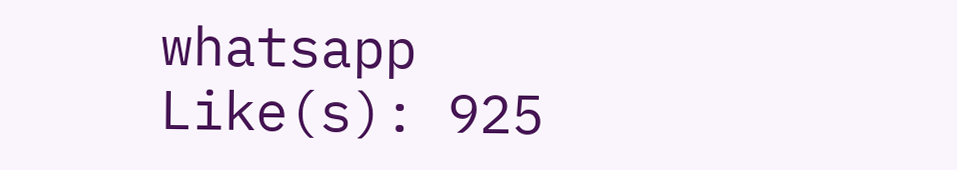whatsapp
Like(s): 925